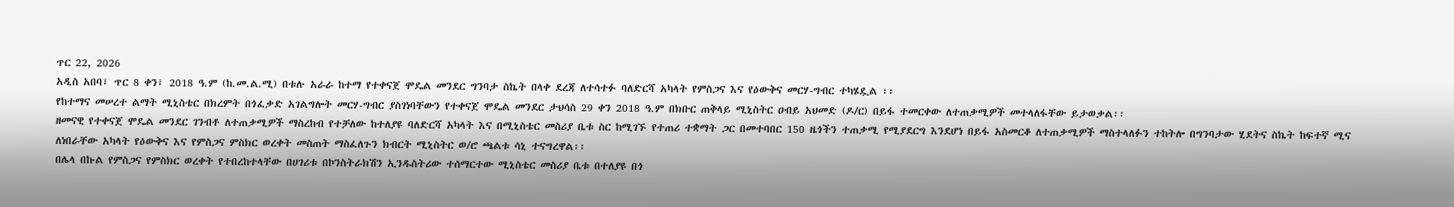ጥር 22, 2026
አዲስ አበባ፣ ጥር 8 ቀን፣ 2018 ዓ.ም (ከ.መ.ል.ሚ) በቱሉ አራራ ከተማ የተቀናጀ ሞዴል መንደር ግንባታ ስኬት በላቀ ደረጃ ለተሳተፉ ባለድርሻ አካላት የምስጋና እና የዕውቅና መርሃ-ግብር ተካሄዷል ፡፡
የከተማና መሠረተ ልማት ሚኒስቴር በክረምት በጎፈቃድ አገልግሎት መርሃ-ግብር ያስገነባቸውን የተቀናጀ ሞዴል መንደር ታህሳስ 29 ቀን 2018 ዓ.ም በክቡር ጠቅላይ ሚኒስትር ዐብይ አህመድ (ዶ/ር) በይፋ ተመርቀው ለተጠቃሚዎች መተላለፋቸው ይታወቃል፡፡
ዘመናዊ የተቀናጀ ሞዴል መንደር ገንብቶ ለተጠቃሚዎች ማስረከብ የተቻለው ከተለያዩ ባለድርሻ አካላት እና በሚኒስቴር መስሪያ ቤቱ ስር ከሚገኙ የተጠሪ ተቋማት ጋር በመተባበር 150 ዜጎችን ተጠቃሚ የሚያደርግ እንደሆነ በይፋ አስመርቆ ለተጠቃሚዎች ማስተላለፉን ተከትሎ በግንባታው ሂደትና ስኬት ከፍተኛ ሚና ለነበራቸው አካላት የዕውቅና እና የምስጋና ምስክር ወረቀት መስጠት ማስፈለጉን ክብርት ሚኒስትር ወ/ሮ ጫልቱ ሳኒ ተናግረዋል፡፡
በሌላ በኩል የምስጋና የምስክር ወረቀት የተበረከተላቸው በሀገሪቱ በኮንስትራክሽን ኢንዱስትሪው ተሰማርተው ሚኒስቴር መስሪያ ቤቱ በተለያዩ በጎ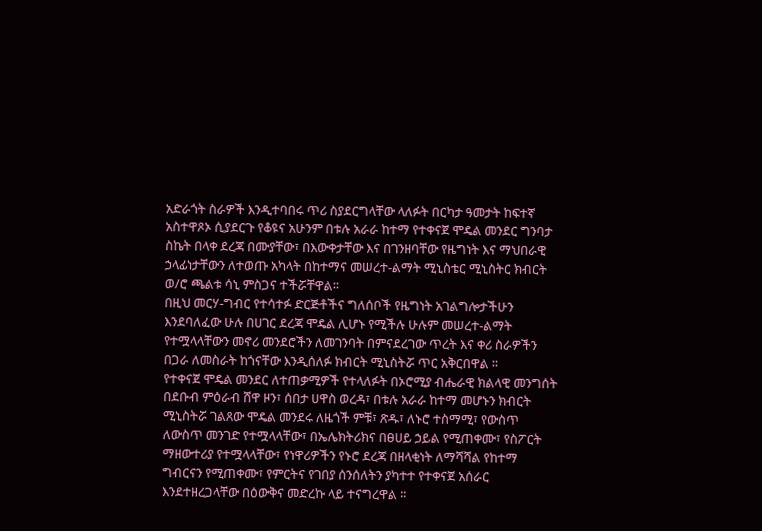አድራጎት ስራዎች እንዲተባበሩ ጥሪ ስያደርግላቸው ላለፉት በርካታ ዓመታት ከፍተኛ አስተዋጾኦ ሲያደርጉ የቆዩና አሁንም በቱሉ አራራ ከተማ የተቀናጀ ሞዴል መንደር ግንባታ ስኬት በላቀ ደረጃ በሙያቸው፣ በእውቀታቸው እና በገንዘባቸው የዜግነት እና ማህበራዊ ኃላፊነታቸውን ለተወጡ አካላት በከተማና መሠረተ-ልማት ሚኒስቴር ሚኒስትር ክብርት ወ/ሮ ጫልቱ ሳኒ ምስጋና ተችሯቸዋል፡፡
በዚህ መርሃ-ግብር የተሳተፉ ድርጅቶችና ግለሰቦች የዜግነት አገልግሎታችሁን እንደባለፈው ሁሉ በሀገር ደረጃ ሞዴል ሊሆኑ የሚችሉ ሁሉም መሠረተ-ልማት የተሟላላቸውን መኖሪ መንደሮችን ለመገንባት በምናደረገው ጥረት እና ቀሪ ስራዎችን በጋራ ለመስራት ከጎናቸው እንዲሰለፉ ክብርት ሚኒስትሯ ጥር አቅርበዋል ፡፡
የተቀናጀ ሞዴል መንደር ለተጠቃሚዎች የተላለፉት በኦሮሚያ ብሔራዊ ክልላዊ መንግሰት በደቡብ ምዕራብ ሸዋ ዞን፣ ሰበታ ሀዋስ ወረዳ፣ በቱሉ አራራ ከተማ መሆኑን ክብርት ሚኒስትሯ ገልጸው ሞዴል መንደሩ ለዜጎች ምቹ፣ ጽዱ፣ ለኑሮ ተስማሚ፣ የውስጥ ለውስጥ መንገድ የተሟላላቸው፣ በኤሌክትሪክና በፀሀይ ኃይል የሚጠቀሙ፣ የስፖርት ማዘውተሪያ የተሟላላቸው፣ የነዋሪዎችን የኑሮ ደረጃ በዘላቂነት ለማሻሻል የከተማ ግብርናን የሚጠቀሙ፣ የምርትና የገበያ ሰንሰለትን ያካተተ የተቀናጀ አሰራር እንደተዘረጋላቸው በዕውቅና መድረኩ ላይ ተናግረዋል ፡፡